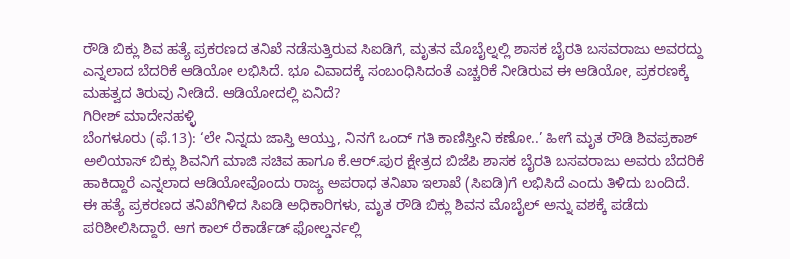ರೌಡಿ ಬಿಕ್ಲು ಶಿವ ಹತ್ಯೆ ಪ್ರಕರಣದ ತನಿಖೆ ನಡೆಸುತ್ತಿರುವ ಸಿಐಡಿಗೆ, ಮೃತನ ಮೊಬೈಲ್ನಲ್ಲಿ ಶಾಸಕ ಬೈರತಿ ಬಸವರಾಜು ಅವರದ್ದು ಎನ್ನಲಾದ ಬೆದರಿಕೆ ಆಡಿಯೋ ಲಭಿಸಿದೆ. ಭೂ ವಿವಾದಕ್ಕೆ ಸಂಬಂಧಿಸಿದಂತೆ ಎಚ್ಚರಿಕೆ ನೀಡಿರುವ ಈ ಆಡಿಯೋ, ಪ್ರಕರಣಕ್ಕೆ ಮಹತ್ವದ ತಿರುವು ನೀಡಿದೆ. ಆಡಿಯೋದಲ್ಲಿ ಏನಿದೆ?
ಗಿರೀಶ್ ಮಾದೇನಹಳ್ಳಿ
ಬೆಂಗಳೂರು (ಫೆ.13): ‘ಲೇ ನಿನ್ನದು ಜಾಸ್ತಿ ಆಯ್ತು, ನಿನಗೆ ಒಂದ್ ಗತಿ ಕಾಣಿಸ್ತೀನಿ ಕಣೋ..’ ಹೀಗೆ ಮೃತ ರೌಡಿ ಶಿವಪ್ರಕಾಶ್ ಅಲಿಯಾಸ್ ಬಿಕ್ಲು ಶಿವನಿಗೆ ಮಾಜಿ ಸಚಿವ ಹಾಗೂ ಕೆ.ಆರ್.ಪುರ ಕ್ಷೇತ್ರದ ಬಿಜೆಪಿ ಶಾಸಕ ಬೈರತಿ ಬಸವರಾಜು ಅವರು ಬೆದರಿಕೆ ಹಾಕಿದ್ದಾರೆ ಎನ್ನಲಾದ ಆಡಿಯೋವೊಂದು ರಾಜ್ಯ ಅಪರಾಧ ತನಿಖಾ ಇಲಾಖೆ (ಸಿಐಡಿ)ಗೆ ಲಭಿಸಿದೆ ಎಂದು ತಿಳಿದು ಬಂದಿದೆ.
ಈ ಹತ್ಯೆ ಪ್ರಕರಣದ ತನಿಖೆಗಿಳಿದ ಸಿಐಡಿ ಅಧಿಕಾರಿಗಳು, ಮೃತ ರೌಡಿ ಬಿಕ್ಲು ಶಿವನ ಮೊಬೈಲ್ ಅನ್ನು ವಶಕ್ಕೆ ಪಡೆದು ಪರಿಶೀಲಿಸಿದ್ದಾರೆ. ಆಗ ಕಾಲ್ ರೆಕಾರ್ಡೆಡ್ ಫೋಲ್ಡರ್ನಲ್ಲಿ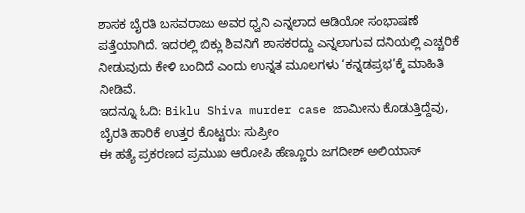ಶಾಸಕ ಬೈರತಿ ಬಸವರಾಜು ಅವರ ಧ್ವನಿ ಎನ್ನಲಾದ ಆಡಿಯೋ ಸಂಭಾಷಣೆ ಪತ್ತೆಯಾಗಿದೆ. ಇದರಲ್ಲಿ ಬಿಕ್ಲು ಶಿವನಿಗೆ ಶಾಸಕರದ್ದು ಎನ್ನಲಾಗುವ ದನಿಯಲ್ಲಿ ಎಚ್ಚರಿಕೆ ನೀಡುವುದು ಕೇಳಿ ಬಂದಿದೆ ಎಂದು ಉನ್ನತ ಮೂಲಗಳು ‘ಕನ್ನಡಪ್ರಭ’ಕ್ಕೆ ಮಾಹಿತಿ ನೀಡಿವೆ.
ಇದನ್ನೂ ಓದಿ: Biklu Shiva murder case ಜಾಮೀನು ಕೊಡುತ್ತಿದ್ದೆವು, ಬೈರತಿ ಹಾರಿಕೆ ಉತ್ತರ ಕೊಟ್ಟರು: ಸುಪ್ರೀಂ
ಈ ಹತ್ಯೆ ಪ್ರಕರಣದ ಪ್ರಮುಖ ಆರೋಪಿ ಹೆಣ್ಣೂರು ಜಗದೀಶ್ ಅಲಿಯಾಸ್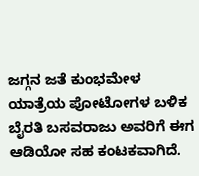ಜಗ್ಗನ ಜತೆ ಕುಂಭಮೇಳ ಯಾತ್ರೆಯ ಪೋಟೋಗಳ ಬಳಿಕ ಬೈರತಿ ಬಸವರಾಜು ಅವರಿಗೆ ಈಗ ಆಡಿಯೋ ಸಹ ಕಂಟಕವಾಗಿದೆ.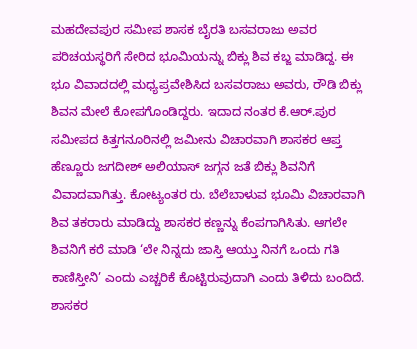ಮಹದೇವಪುರ ಸಮೀಪ ಶಾಸಕ ಬೈರತಿ ಬಸವರಾಜು ಅವರ ಪರಿಚಯಸ್ಥರಿಗೆ ಸೇರಿದ ಭೂಮಿಯನ್ನು ಬಿಕ್ಲು ಶಿವ ಕಬ್ಜ ಮಾಡಿದ್ದ. ಈ ಭೂ ವಿವಾದದಲ್ಲಿ ಮಧ್ಯಪ್ರವೇಶಿಸಿದ ಬಸವರಾಜು ಅವರು, ರೌಡಿ ಬಿಕ್ಲು ಶಿವನ ಮೇಲೆ ಕೋಪಗೊಂಡಿದ್ದರು. ಇದಾದ ನಂತರ ಕೆ.ಆರ್.ಪುರ ಸಮೀಪದ ಕಿತ್ತಗನೂರಿನಲ್ಲಿ ಜಮೀನು ವಿಚಾರವಾಗಿ ಶಾಸಕರ ಆಪ್ತ ಹೆಣ್ಣೂರು ಜಗದೀಶ್ ಅಲಿಯಾಸ್ ಜಗ್ಗನ ಜತೆ ಬಿಕ್ಲು ಶಿವನಿಗೆ ವಿವಾದವಾಗಿತ್ತು. ಕೋಟ್ಯಂತರ ರು. ಬೆಲೆಬಾಳುವ ಭೂಮಿ ವಿಚಾರವಾಗಿ ಶಿವ ತಕರಾರು ಮಾಡಿದ್ದು ಶಾಸಕರ ಕಣ್ಣನ್ನು ಕೆಂಪಗಾಗಿಸಿತು. ಆಗಲೇ ಶಿವನಿಗೆ ಕರೆ ಮಾಡಿ ‘ಲೇ ನಿನ್ನದು ಜಾಸ್ತಿ ಆಯ್ತು ನಿನಗೆ ಒಂದು ಗತಿ ಕಾಣಿಸ್ತೀನಿ’ ಎಂದು ಎಚ್ಚರಿಕೆ ಕೊಟ್ಟಿರುವುದಾಗಿ ಎಂದು ತಿಳಿದು ಬಂದಿದೆ.
ಶಾಸಕರ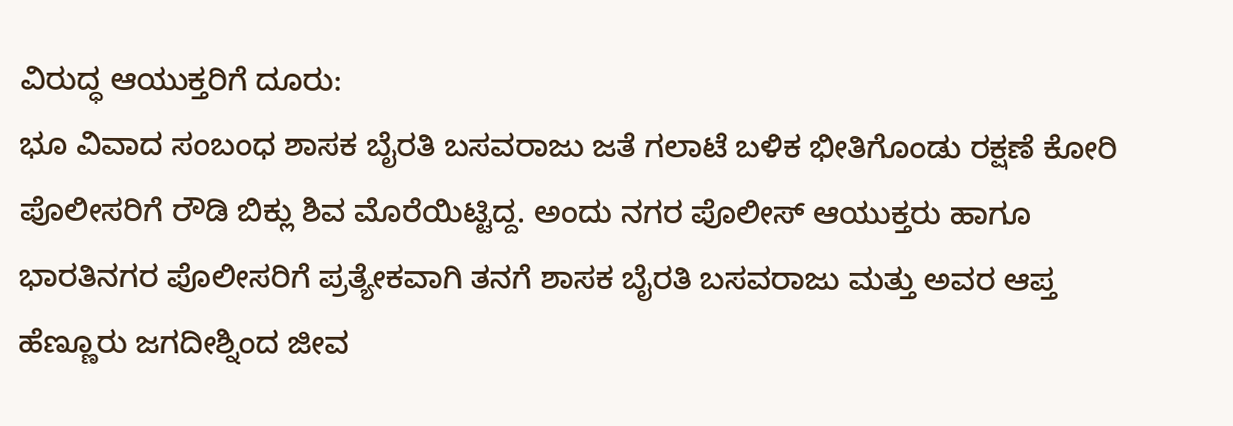ವಿರುದ್ಧ ಆಯುಕ್ತರಿಗೆ ದೂರು:
ಭೂ ವಿವಾದ ಸಂಬಂಧ ಶಾಸಕ ಬೈರತಿ ಬಸವರಾಜು ಜತೆ ಗಲಾಟೆ ಬಳಿಕ ಭೀತಿಗೊಂಡು ರಕ್ಷಣೆ ಕೋರಿ ಪೊಲೀಸರಿಗೆ ರೌಡಿ ಬಿಕ್ಲು ಶಿವ ಮೊರೆಯಿಟ್ಟಿದ್ದ. ಅಂದು ನಗರ ಪೊಲೀಸ್ ಆಯುಕ್ತರು ಹಾಗೂ ಭಾರತಿನಗರ ಪೊಲೀಸರಿಗೆ ಪ್ರತ್ಯೇಕವಾಗಿ ತನಗೆ ಶಾಸಕ ಬೈರತಿ ಬಸವರಾಜು ಮತ್ತು ಅವರ ಆಪ್ತ ಹೆಣ್ಣೂರು ಜಗದೀಶ್ನಿಂದ ಜೀವ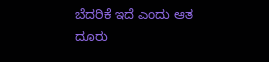ಬೆದರಿಕೆ ಇದೆ ಎಂದು ಆತ ದೂರು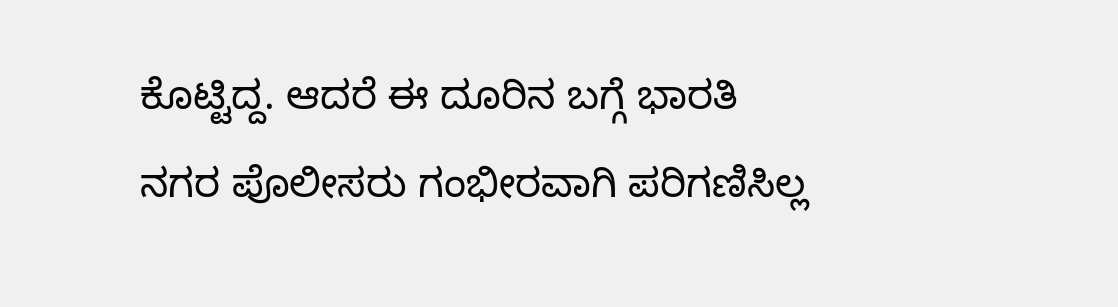ಕೊಟ್ಟಿದ್ದ. ಆದರೆ ಈ ದೂರಿನ ಬಗ್ಗೆ ಭಾರತಿ ನಗರ ಪೊಲೀಸರು ಗಂಭೀರವಾಗಿ ಪರಿಗಣಿಸಿಲ್ಲ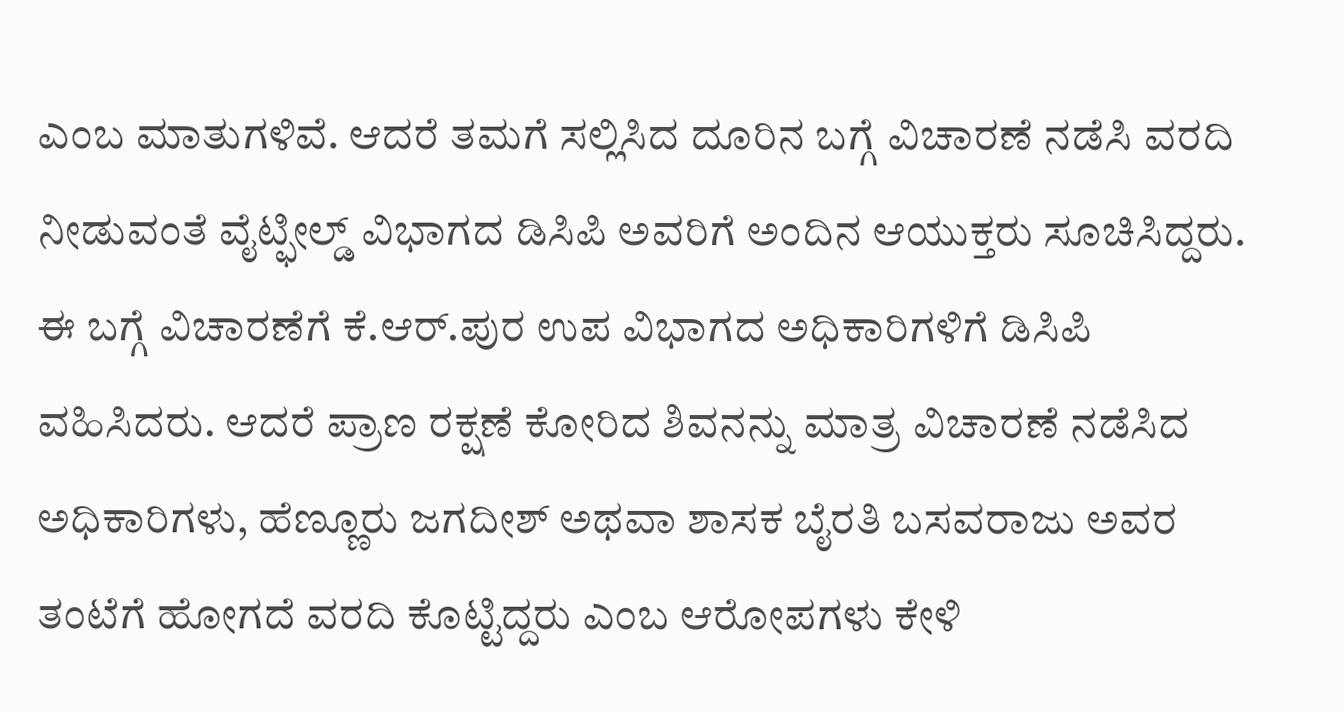ಎಂಬ ಮಾತುಗಳಿವೆ. ಆದರೆ ತಮಗೆ ಸಲ್ಲಿಸಿದ ದೂರಿನ ಬಗ್ಗೆ ವಿಚಾರಣೆ ನಡೆಸಿ ವರದಿ ನೀಡುವಂತೆ ವೈಟ್ಫೀಲ್ಡ್ ವಿಭಾಗದ ಡಿಸಿಪಿ ಅವರಿಗೆ ಅಂದಿನ ಆಯುಕ್ತರು ಸೂಚಿಸಿದ್ದರು. ಈ ಬಗ್ಗೆ ವಿಚಾರಣೆಗೆ ಕೆ.ಆರ್.ಪುರ ಉಪ ವಿಭಾಗದ ಅಧಿಕಾರಿಗಳಿಗೆ ಡಿಸಿಪಿ ವಹಿಸಿದರು. ಆದರೆ ಪ್ರಾಣ ರಕ್ಷಣೆ ಕೋರಿದ ಶಿವನನ್ನು ಮಾತ್ರ ವಿಚಾರಣೆ ನಡೆಸಿದ ಅಧಿಕಾರಿಗಳು, ಹೆಣ್ಣೂರು ಜಗದೀಶ್ ಅಥವಾ ಶಾಸಕ ಬೈರತಿ ಬಸವರಾಜು ಅವರ ತಂಟೆಗೆ ಹೋಗದೆ ವರದಿ ಕೊಟ್ಟಿದ್ದರು ಎಂಬ ಆರೋಪಗಳು ಕೇಳಿ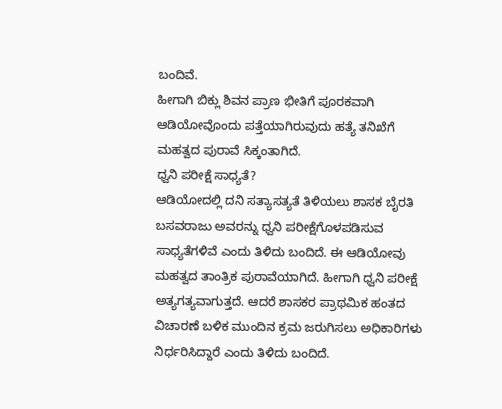ಬಂದಿವೆ.
ಹೀಗಾಗಿ ಬಿಕ್ಲು ಶಿವನ ಪ್ರಾಣ ಭೀತಿಗೆ ಪೂರಕವಾಗಿ ಆಡಿಯೋವೊಂದು ಪತ್ತೆಯಾಗಿರುವುದು ಹತ್ಯೆ ತನಿಖೆಗೆ ಮಹತ್ವದ ಪುರಾವೆ ಸಿಕ್ಕಂತಾಗಿದೆ.
ಧ್ವನಿ ಪರೀಕ್ಷೆ ಸಾಧ್ಯತೆ?
ಆಡಿಯೋದಲ್ಲಿ ದನಿ ಸತ್ಯಾಸತ್ಯತೆ ತಿಳಿಯಲು ಶಾಸಕ ಬೈರತಿ ಬಸವರಾಜು ಅವರನ್ನು ಧ್ವನಿ ಪರೀಕ್ಷೆಗೊಳಪಡಿಸುವ ಸಾಧ್ಯತೆಗಳಿವೆ ಎಂದು ತಿಳಿದು ಬಂದಿದೆ. ಈ ಆಡಿಯೋವು ಮಹತ್ವದ ತಾಂತ್ರಿಕ ಪುರಾವೆಯಾಗಿದೆ. ಹೀಗಾಗಿ ಧ್ವನಿ ಪರೀಕ್ಷೆ ಅತ್ಯಗತ್ಯವಾಗುತ್ತದೆ. ಆದರೆ ಶಾಸಕರ ಪ್ರಾಥಮಿಕ ಹಂತದ ವಿಚಾರಣೆ ಬಳಿಕ ಮುಂದಿನ ಕ್ರಮ ಜರುಗಿಸಲು ಅಧಿಕಾರಿಗಳು ನಿರ್ಧರಿಸಿದ್ದಾರೆ ಎಂದು ತಿಳಿದು ಬಂದಿದೆ.